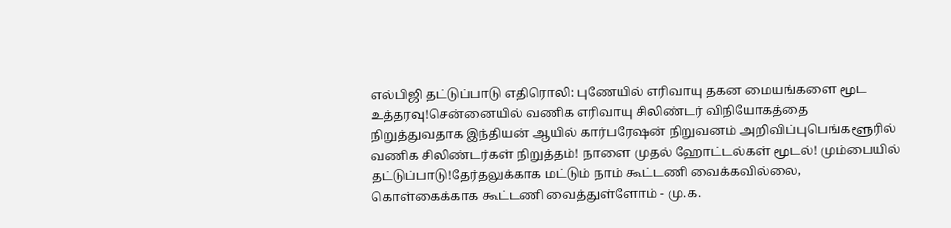எல்பிஜி தட்டுப்பாடு எதிரொலி: புணேயில் எரிவாயு தகன மையங்களை மூட உத்தரவு!சென்னையில் வணிக எரிவாயு சிலிண்டர் விநியோகத்தை நிறுத்துவதாக இந்தியன் ஆயில் கார்பரேஷன் நிறுவனம் அறிவிப்புபெங்களூரில் வணிக சிலிண்டர்கள் நிறுத்தம்! நாளை முதல் ஹோட்டல்கள் மூடல்! மும்பையில் தட்டுப்பாடு!தேர்தலுக்காக மட்டும் நாம் கூட்டணி வைக்கவில்லை, கொள்கைக்காக கூட்டணி வைத்துள்ளோம் - மு.க.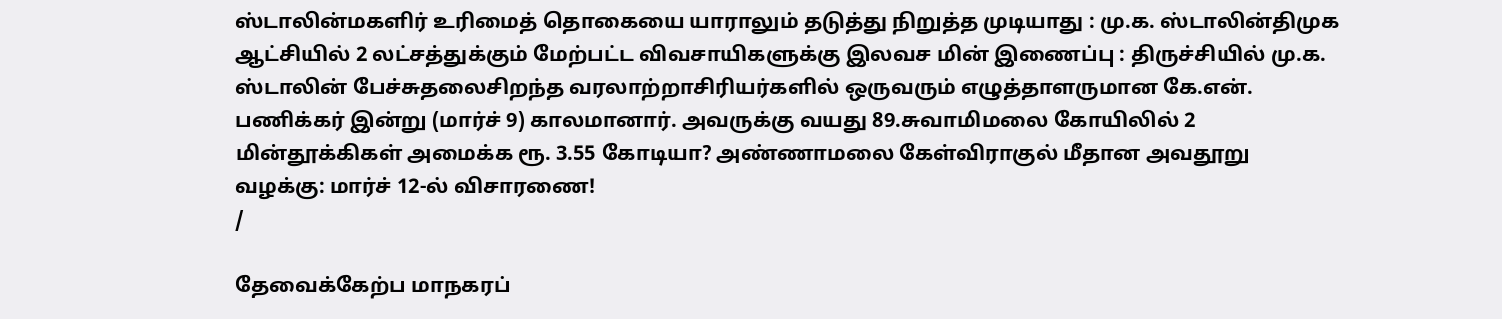ஸ்டாலின்மகளிர் உரிமைத் தொகையை யாராலும் தடுத்து நிறுத்த முடியாது : மு.க. ஸ்டாலின்திமுக ஆட்சியில் 2 லட்சத்துக்கும் மேற்பட்ட விவசாயிகளுக்கு இலவச மின் இணைப்பு : திருச்சியில் மு.க. ஸ்டாலின் பேச்சுதலைசிறந்த வரலாற்றாசிரியர்களில் ஒருவரும் எழுத்தாளருமான கே.என். பணிக்கர் இன்று (மார்ச் 9) காலமானார். அவருக்கு வயது 89.சுவாமிமலை கோயிலில் 2 மின்தூக்கிகள் அமைக்க ரூ. 3.55 கோடியா? அண்ணாமலை கேள்விராகுல் மீதான அவதூறு வழக்கு: மார்ச் 12-ல் விசாரணை!
/

தேவைக்கேற்ப மாநகரப்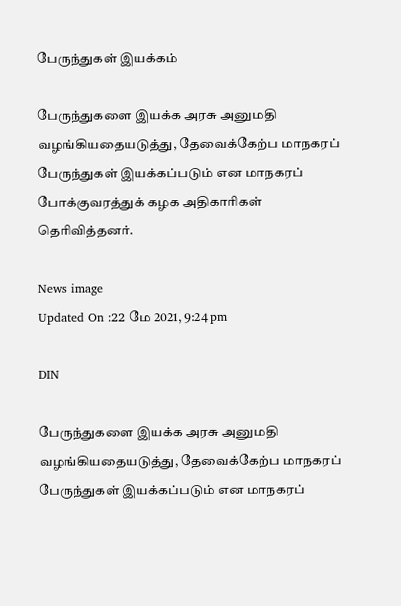பேருந்துகள் இயக்கம்

பேருந்துகளை இயக்க அரசு அனுமதி வழங்கியதையடுத்து, தேவைக்கேற்ப மாநகரப் பேருந்துகள் இயக்கப்படும் என மாநகரப் போக்குவரத்துக் கழக அதிகாரிகள் தெரிவித்தனர்.

News image
Updated On :22 மே 2021, 9:24 pm

DIN

பேருந்துகளை இயக்க அரசு அனுமதி வழங்கியதையடுத்து, தேவைக்கேற்ப மாநகரப் பேருந்துகள் இயக்கப்படும் என மாநகரப்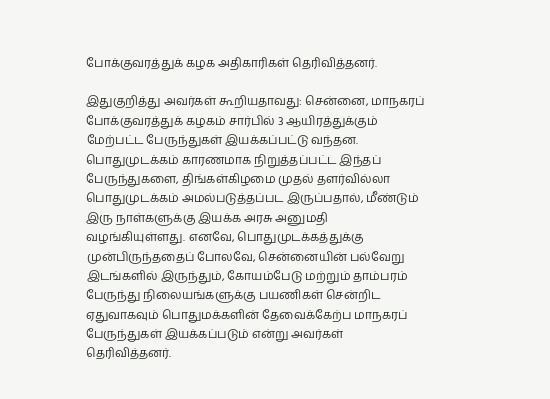போக்குவரத்துக் கழக அதிகாரிகள் தெரிவித்தனர்.

இதுகுறித்து அவர்கள் கூறியதாவது: சென்னை, மாநகரப் போக்குவரத்துக் கழகம் சார்பில் 3 ஆயிரத்துக்கும் மேற்பட்ட பேருந்துகள் இயக்கப்பட்டு வந்தன. பொதுமுடக்கம் காரணமாக நிறுத்தப்பட்ட இந்தப் பேருந்துகளை, திங்கள்கிழமை முதல் தளர்வில்லா பொதுமுடக்கம் அமல்படுத்தப்பட இருப்பதால், மீண்டும் இரு நாள்களுக்கு இயக்க அரசு அனுமதி வழங்கியுள்ளது. எனவே, பொதுமுடக்கத்துக்கு முன்பிருந்ததைப் போலவே, சென்னையின் பல்வேறு இடங்களில் இருந்தும், கோயம்பேடு மற்றும் தாம்பரம் பேருந்து நிலையங்களுக்கு பயணிகள் சென்றிட ஏதுவாகவும் பொதுமக்களின் தேவைக்கேற்ப மாநகரப் பேருந்துகள் இயக்கப்படும் என்று அவர்கள் தெரிவித்தனர்.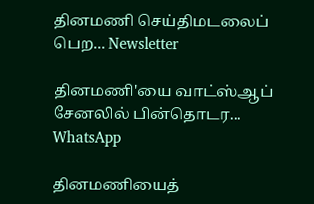தினமணி செய்திமடலைப் பெற... Newsletter

தினமணி'யை வாட்ஸ்ஆப் சேனலில் பின்தொடர... WhatsApp

தினமணியைத்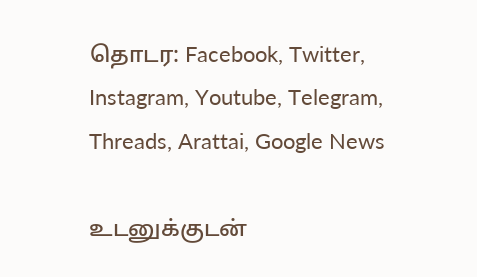தொடர: Facebook, Twitter, Instagram, Youtube, Telegram, Threads, Arattai, Google News

உடனுக்குடன்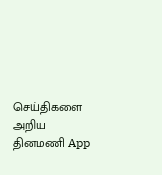செய்திகளை அறிய தினமணி App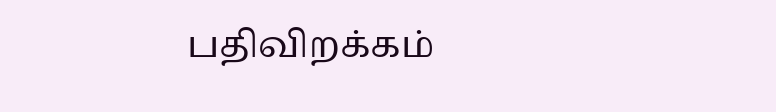பதிவிறக்கம்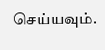செய்யவும்.